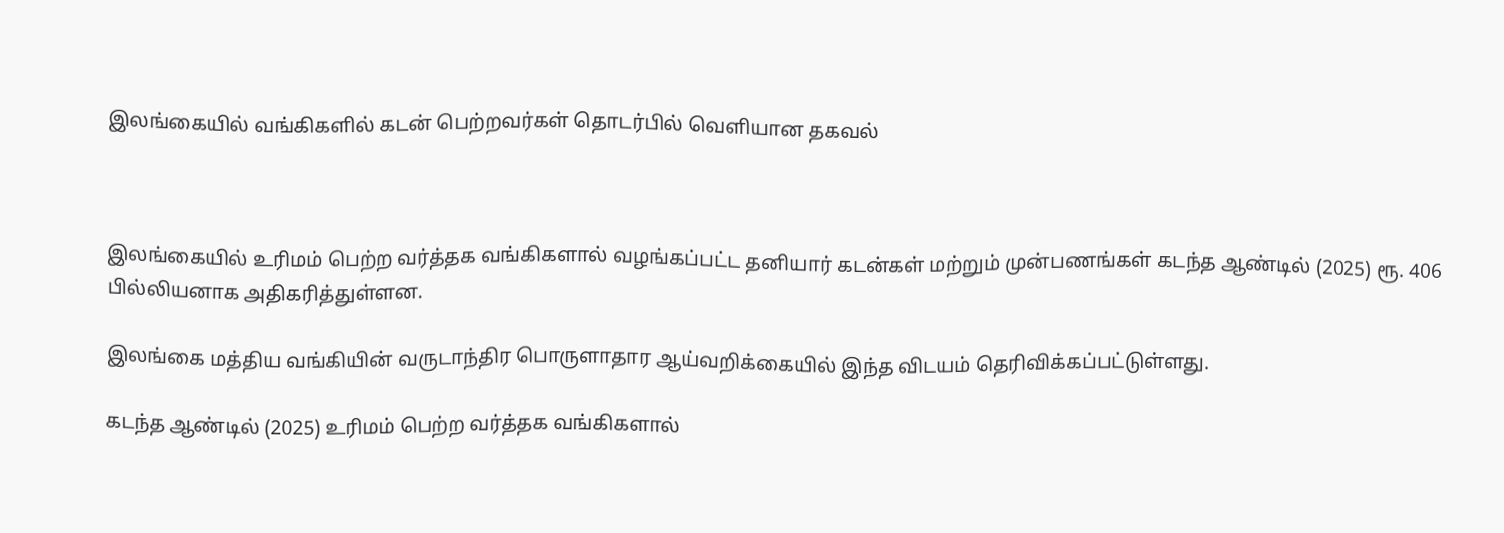இலங்கையில் வங்கிகளில் கடன் பெற்றவர்கள் தொடர்பில் வெளியான தகவல்



இலங்கையில் உரிமம் பெற்ற வர்த்தக வங்கிகளால் வழங்கப்பட்ட தனியார் கடன்கள் மற்றும் முன்பணங்கள் கடந்த ஆண்டில் (2025) ரூ. 406 பில்லியனாக அதிகரித்துள்ளன.

இலங்கை மத்திய வங்கியின் வருடாந்திர பொருளாதார ஆய்வறிக்கையில் இந்த விடயம் தெரிவிக்கப்பட்டுள்ளது.

கடந்த ஆண்டில் (2025) உரிமம் பெற்ற வர்த்தக வங்கிகளால்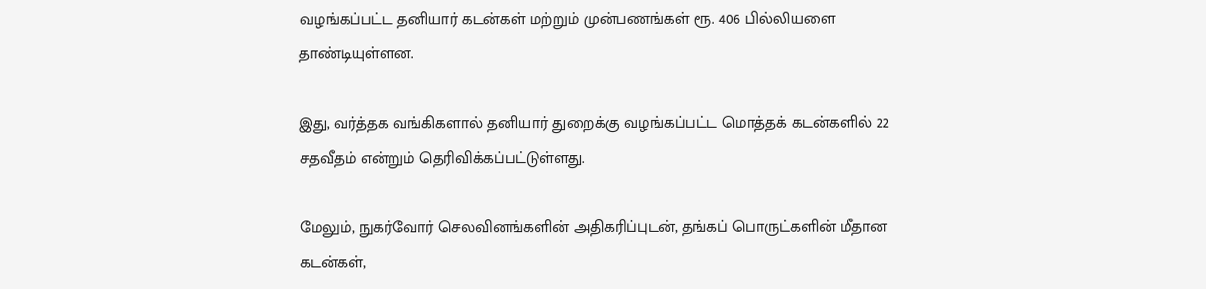வழங்கப்பட்ட தனியார் கடன்கள் மற்றும் முன்பணங்கள் ரூ. 406 பில்லியளை தாண்டியுள்ளன.

இது, வர்த்தக வங்கிகளால் தனியார் துறைக்கு வழங்கப்பட்ட மொத்தக் கடன்களில் 22 சதவீதம் என்றும் தெரிவிக்கப்பட்டுள்ளது.

மேலும், நுகர்வோர் செலவினங்களின் அதிகரிப்புடன், தங்கப் பொருட்களின் மீதான கடன்கள்,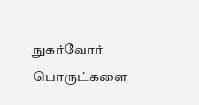நுகர்வோர் பொருட்களை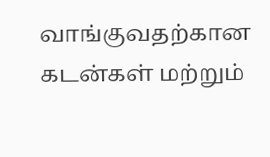வாங்குவதற்கான கடன்கள் மற்றும்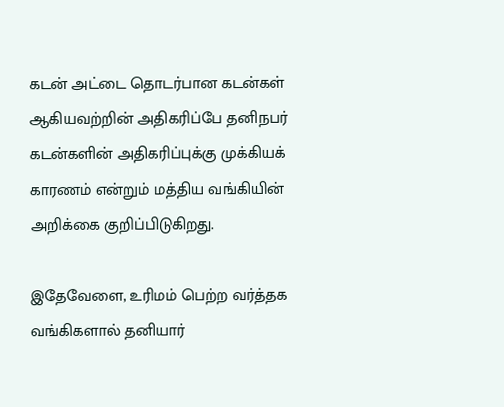கடன் அட்டை தொடர்பான கடன்கள் ஆகியவற்றின் அதிகரிப்பே தனிநபர் கடன்களின் அதிகரிப்புக்கு முக்கியக் காரணம் என்றும் மத்திய வங்கியின் அறிக்கை குறிப்பிடுகிறது.

இதேவேளை, உரிமம் பெற்ற வர்த்தக வங்கிகளால் தனியார்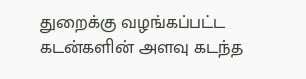துறைக்கு வழங்கப்பட்ட கடன்களின் அளவு கடந்த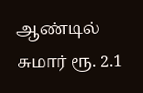ஆண்டில் சுமார் ரூ. 2.1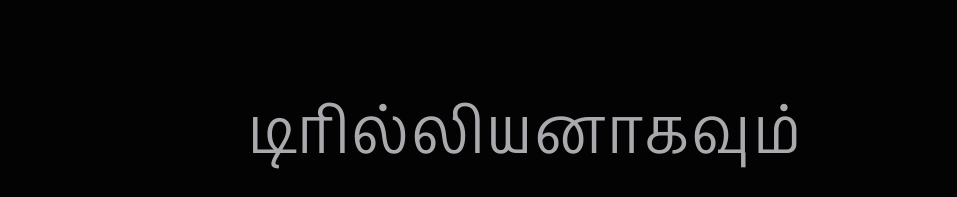டிரில்லியனாகவும்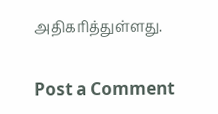அதிகரித்துள்ளது.

Post a Comment